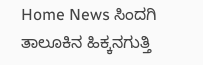Home News ಸಿಂದಗಿ ತಾಲೂಕಿನ ಹಿಕ್ಕನಗುತ್ತಿ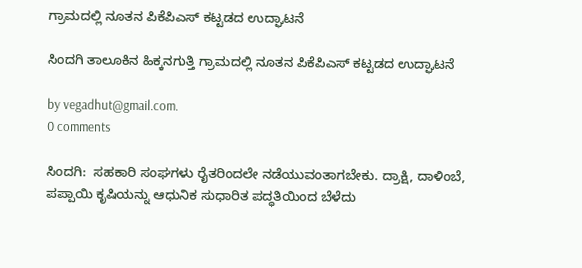ಗ್ರಾಮದಲ್ಲಿ ನೂತನ ಪಿಕೆಪಿಎಸ್ ಕಟ್ಟಡದ ಉದ್ಘಾಟನೆ

ಸಿಂದಗಿ ತಾಲೂಕಿನ ಹಿಕ್ಕನಗುತ್ತಿ ಗ್ರಾಮದಲ್ಲಿ ನೂತನ ಪಿಕೆಪಿಎಸ್ ಕಟ್ಟಡದ ಉದ್ಘಾಟನೆ

by vegadhut@gmail.com.
0 comments

ಸಿಂದಗಿ:  ಸಹಕಾರಿ ಸಂಘಗಳು ರೈತರಿಂದಲೇ ನಡೆಯುವಂತಾಗಬೇಕು. ದ್ರಾಕ್ಷಿ, ದಾಳಿಂಬೆ, ಪಪ್ಪಾಯಿ ಕೃಷಿಯನ್ನು ಆಧುನಿಕ ಸುಧಾರಿತ ಪದ್ಧತಿಯಿಂದ ಬೆಳೆದು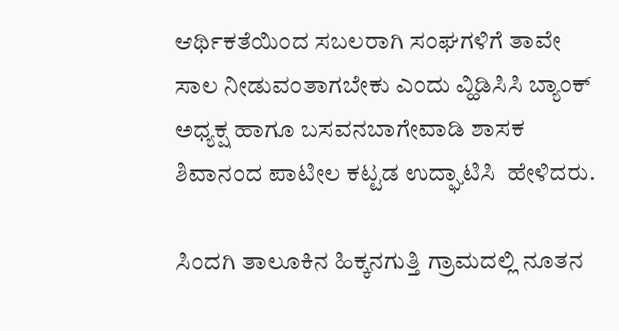ಆರ್ಥಿಕತೆಯಿಂದ ಸಬಲರಾಗಿ ಸಂಘಗಳಿಗೆ ತಾವೇ ಸಾಲ ನೀಡುವಂತಾಗಬೇಕು ಎಂದು ವ್ಹಿಡಿಸಿಸಿ ಬ್ಯಾಂಕ್ ಅಧ್ಯಕ್ಷ ಹಾಗೂ ಬಸವನಬಾಗೇವಾಡಿ ಶಾಸಕ ಶಿವಾನಂದ ಪಾಟೀಲ ಕಟ್ಟಡ ಉದ್ಘಾಟಿಸಿ  ಹೇಳಿದರು.

ಸಿಂದಗಿ ತಾಲೂಕಿನ ಹಿಕ್ಕನಗುತ್ತಿ ಗ್ರಾಮದಲ್ಲಿ ನೂತನ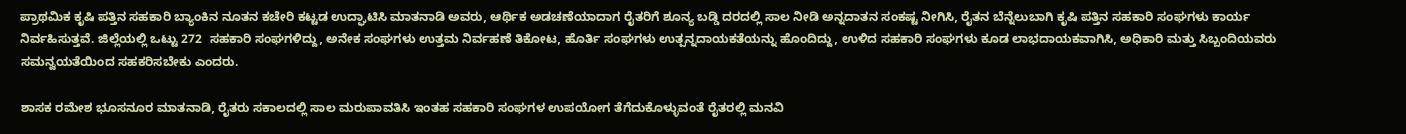ಪ್ರಾಥಮಿಕ ಕೃಷಿ ಪತ್ತಿನ ಸಹಕಾರಿ ಬ್ಯಾಂಕಿನ ನೂತನ ಕಚೇರಿ ಕಟ್ಟಡ ಉದ್ಘಾಟಿಸಿ ಮಾತನಾಡಿ ಅವರು, ಆರ್ಥಿಕ ಅಡಚಣೆಯಾದಾಗ ರೈತರಿಗೆ ಶೂನ್ಯ ಬಡ್ಡಿ ದರದಲ್ಲಿ ಸಾಲ ನೀಡಿ ಅನ್ನದಾತನ ಸಂಕಷ್ಟ ನೀಗಿಸಿ, ರೈತನ ಬೆನ್ನೆಲುಬಾಗಿ ಕೃಷಿ ಪತ್ತಿನ ಸಹಕಾರಿ ಸಂಘಗಳು ಕಾರ್ಯ ನಿರ್ವಹಿಸುತ್ತವೆ. ಜಿಲ್ಲೆಯಲ್ಲಿ ಒಟ್ಟು 272  ಸಹಕಾರಿ ಸಂಘಗಳಿದ್ದು, ಅನೇಕ ಸಂಘಗಳು ಉತ್ತಮ ನಿರ್ವಹಣೆ ತಿಕೋಟ, ಹೊರ್ತಿ ಸಂಘಗಳು ಉತ್ಪನ್ನದಾಯಕತೆಯನ್ನು ಹೊಂದಿದ್ದು, ಉಳಿದ ಸಹಕಾರಿ ಸಂಘಗಳು ಕೂಡ ಲಾಭದಾಯಕವಾಗಿಸಿ, ಅಧಿಕಾರಿ ಮತ್ತು ಸಿಬ್ಬಂದಿಯವರು ಸಮನ್ವಯತೆಯಿಂದ ಸಹಕರಿಸಬೇಕು ಎಂದರು.

ಶಾಸಕ ರಮೇಶ ಭೂಸನೂರ ಮಾತನಾಡಿ, ರೈತರು ಸಕಾಲದಲ್ಲಿ ಸಾಲ ಮರುಪಾವತಿಸಿ ಇಂತಹ ಸಹಕಾರಿ ಸಂಘಗಳ ಉಪಯೋಗ ತೆಗೆದುಕೊಳ್ಳುವಂತೆ ರೈತರಲ್ಲಿ ಮನವಿ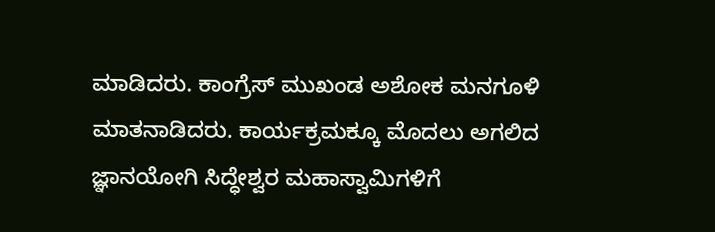ಮಾಡಿದರು. ಕಾಂಗ್ರೆಸ್ ಮುಖಂಡ ಅಶೋಕ ಮನಗೂಳಿ ಮಾತನಾಡಿದರು. ಕಾರ್ಯಕ್ರಮಕ್ಕೂ ಮೊದಲು ಅಗಲಿದ ಜ್ಞಾನಯೋಗಿ ಸಿದ್ಧೇಶ್ವರ ಮಹಾಸ್ವಾಮಿಗಳಿಗೆ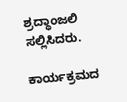ಶ್ರದ್ಧಾಂಜಲಿ ಸಲ್ಲಿಸಿದರು.

ಕಾರ್ಯಕ್ರಮದ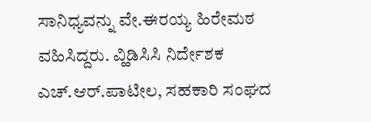ಸಾನಿಧ್ಯವನ್ನು ವೇ.ಈರಯ್ಯ ಹಿರೇಮಠ ವಹಿಸಿದ್ದರು. ವ್ಹಿಡಿಸಿಸಿ ನಿರ್ದೇಶಕ ಎಚ್.ಆರ್.ಪಾಟೀಲ, ಸಹಕಾರಿ ಸಂಘದ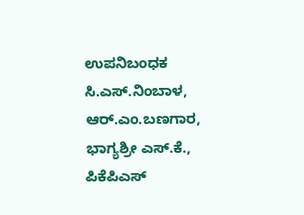ಉಪನಿಬಂಧಕ ಸಿ.ಎಸ್.ನಿಂಬಾಳ, ಆರ್.ಎಂ.ಬಣಗಾರ, ಭಾಗ್ಯಶ್ರೀ ಎಸ್.ಕೆ., ಪಿಕೆಪಿಎಸ್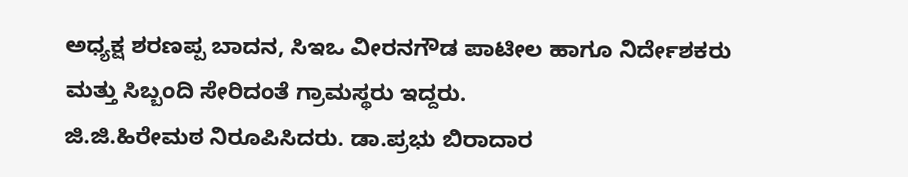ಅಧ್ಯಕ್ಷ ಶರಣಪ್ಪ ಬಾದನ, ಸಿಇಒ ವೀರನಗೌಡ ಪಾಟೀಲ ಹಾಗೂ ನಿರ್ದೇಶಕರು ಮತ್ತು ಸಿಬ್ಬಂದಿ ಸೇರಿದಂತೆ ಗ್ರಾಮಸ್ಥರು ಇದ್ದರು.
ಜಿ.ಜಿ.ಹಿರೇಮಠ ನಿರೂಪಿಸಿದರು. ಡಾ.ಪ್ರಭು ಬಿರಾದಾರ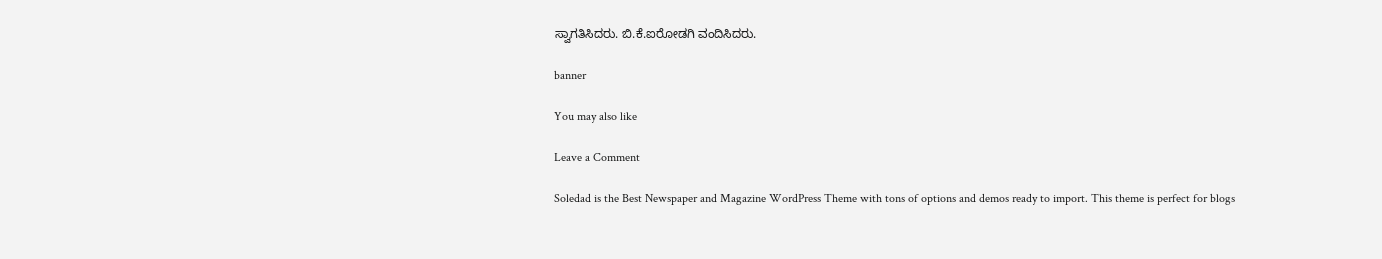ಸ್ವಾಗತಿಸಿದರು. ಬಿ.ಕೆ.ಐರೋಡಗಿ ವಂದಿಸಿದರು.

banner

You may also like

Leave a Comment

Soledad is the Best Newspaper and Magazine WordPress Theme with tons of options and demos ready to import. This theme is perfect for blogs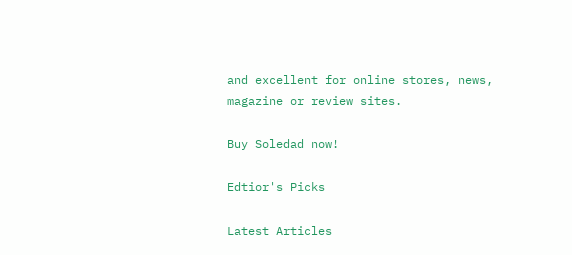and excellent for online stores, news, magazine or review sites.

Buy Soledad now!

Edtior's Picks

Latest Articles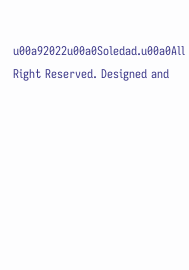u00a92022u00a0Soledad.u00a0All Right Reserved. Designed and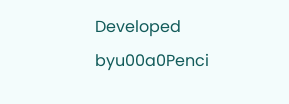Developed byu00a0Penci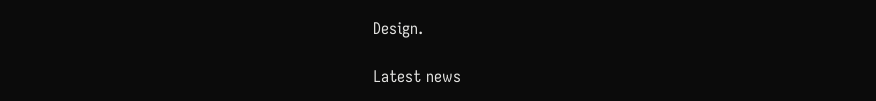Design.

Latest news